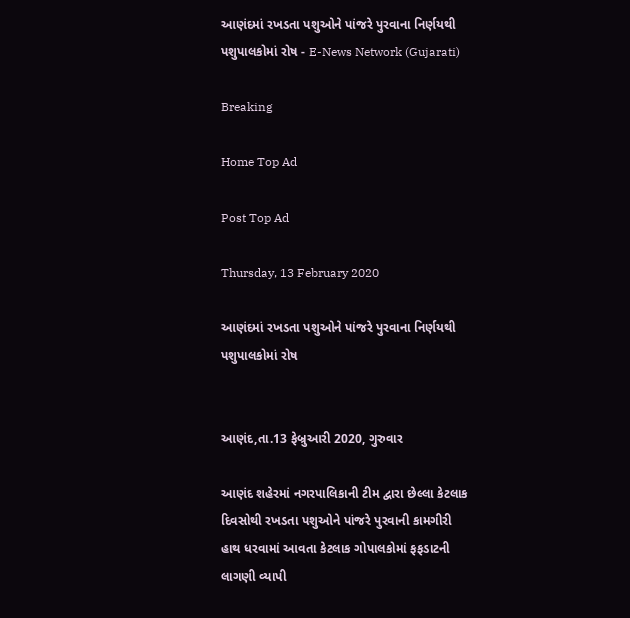આણંદમાં રખડતા પશુઓને પાંજરે પુરવાના નિર્ણયથી પશુપાલકોમાં રોષ - E-News Network (Gujarati)

Breaking

Home Top Ad

Post Top Ad

Thursday, 13 February 2020

આણંદમાં રખડતા પશુઓને પાંજરે પુરવાના નિર્ણયથી પશુપાલકોમાં રોષ


આણંદ,તા.13 ફેબ્રુઆરી 2020, ગુરુવાર

આણંદ શહેરમાં નગરપાલિકાની ટીમ દ્વારા છેલ્લા કેટલાક દિવસોથી રખડતા પશુઓને પાંજરે પુરવાની કામગીરી હાથ ધરવામાં આવતા કેટલાક ગોપાલકોમાં ફફડાટની લાગણી વ્યાપી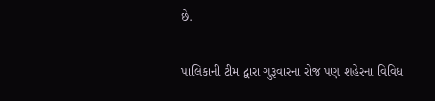છે.

પાલિકાની ટીમ દ્વારા ગુરૂવારના રોજ પણ શહેરના વિવિધ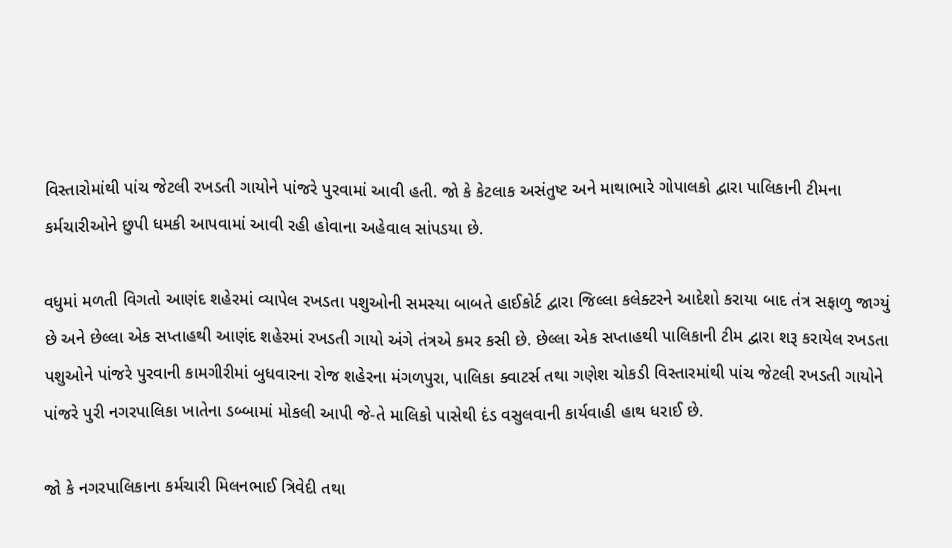વિસ્તારોમાંથી પાંચ જેટલી રખડતી ગાયોને પાંજરે પુરવામાં આવી હતી. જો કે કેટલાક અસંતુષ્ટ અને માથાભારે ગોપાલકો દ્વારા પાલિકાની ટીમના કર્મચારીઓને છુપી ધમકી આપવામાં આવી રહી હોવાના અહેવાલ સાંપડયા છે.

વધુમાં મળતી વિગતો આણંદ શહેરમાં વ્યાપેલ રખડતા પશુઓની સમસ્યા બાબતે હાઈકોર્ટ દ્વારા જિલ્લા કલેક્ટરને આદેશો કરાયા બાદ તંત્ર સફાળુ જાગ્યું છે અને છેલ્લા એક સપ્તાહથી આણંદ શહેરમાં રખડતી ગાયો અંગે તંત્રએ કમર કસી છે. છેલ્લા એક સપ્તાહથી પાલિકાની ટીમ દ્વારા શરૂ કરાયેલ રખડતા પશુઓને પાંજરે પુરવાની કામગીરીમાં બુધવારના રોજ શહેરના મંગળપુરા, પાલિકા ક્વાટર્સ તથા ગણેશ ચોકડી વિસ્તારમાંથી પાંચ જેટલી રખડતી ગાયોને પાંજરે પુરી નગરપાલિકા ખાતેના ડબ્બામાં મોકલી આપી જે-તે માલિકો પાસેથી દંડ વસુલવાની કાર્યવાહી હાથ ધરાઈ છે.

જો કે નગરપાલિકાના કર્મચારી મિલનભાઈ ત્રિવેદી તથા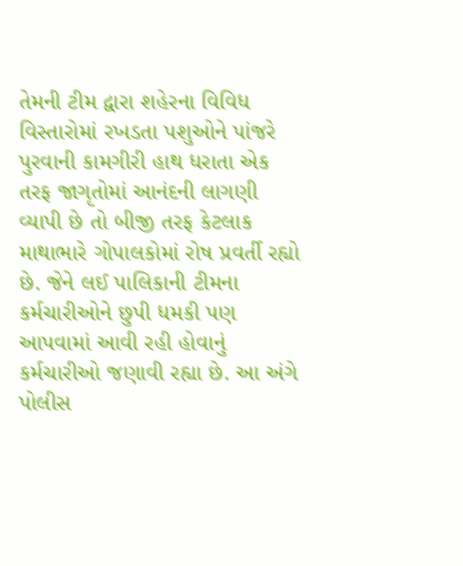તેમની ટીમ દ્વારા શહેરના વિવિધ વિસ્તારોમાં રખડતા પશુઓને પાંજરે પુરવાની કામગીરી હાથ ધરાતા એક તરફ જાગૃતોમાં આનંદની લાગણી વ્યાપી છે તો બીજી તરફ કેટલાક માથાભારે ગોપાલકોમાં રોષ પ્રવર્તી રહ્યો છે. જેને લઈ પાલિકાની ટીમના કર્મચારીઓને છુપી ધમકી પણ આપવામાં આવી રહી હોવાનું કર્મચારીઓ જણાવી રહ્યા છે. આ અંગે પોલીસ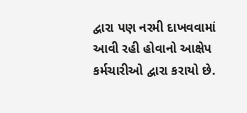દ્વારા પણ નરમી દાખવવામાં આવી રહી હોવાનો આક્ષેપ કર્મચારીઓ દ્વારા કરાયો છે.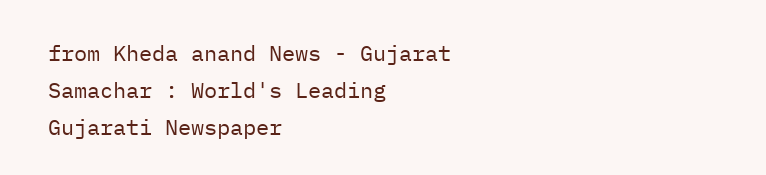from Kheda anand News - Gujarat Samachar : World's Leading Gujarati Newspaper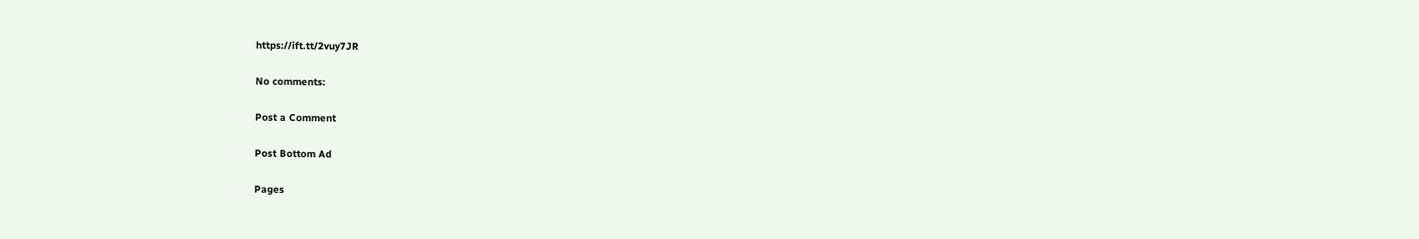https://ift.tt/2vuy7JR

No comments:

Post a Comment

Post Bottom Ad

Pages